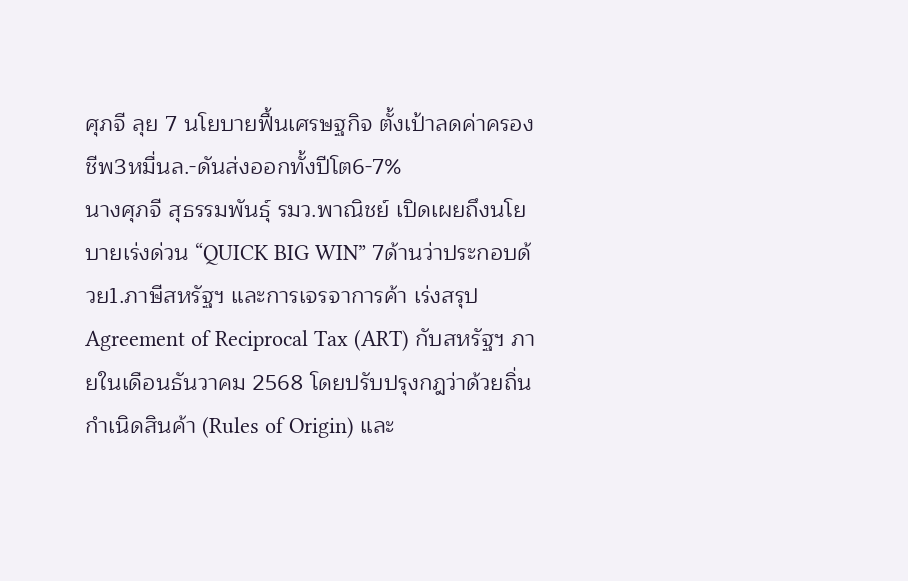ศุภจี ลุย 7 นโยบายฟื้นเศรษฐกิจ ตั้งเป้าลดค่าครองชีพ3หมื่นล.-ดันส่งออกทั้งปีโต6-7%
นางศุภจี สุธรรมพันธุ์ รมว.พาณิชย์ เปิดเผยถึงนโยบายเร่งด่วน “QUICK BIG WIN” 7ด้านว่าประกอบด้วย1.ภาษีสหรัฐฯ และการเจรจาการค้า เร่งสรุป Agreement of Reciprocal Tax (ART) กับสหรัฐฯ ภายในเดือนธันวาคม 2568 โดยปรับปรุงกฎว่าด้วยถิ่นกำเนิดสินค้า (Rules of Origin) และ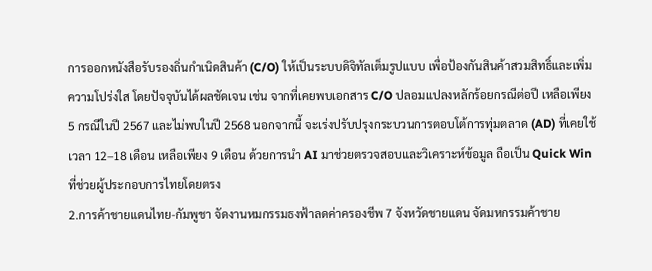การออกหนังสือรับรองถิ่นกำเนิดสินค้า (C/O) ให้เป็นระบบดิจิทัลเต็มรูปแบบ เพื่อป้องกันสินค้าสวมสิทธิ์และเพิ่มความโปร่งใส โดยปัจจุบันได้ผลชัดเจน เช่น จากที่เคยพบเอกสาร C/O ปลอมแปลงหลักร้อยกรณีต่อปี เหลือเพียง 5 กรณีในปี 2567 และไม่พบในปี 2568 นอกจากนี้ จะเร่งปรับปรุงกระบวนการตอบโต้การทุ่มตลาด (AD) ที่เคยใช้เวลา 12–18 เดือน เหลือเพียง 9 เดือน ด้วยการนำ AI มาช่วยตรวจสอบและวิเคราะห์ข้อมูล ถือเป็น Quick Win ที่ช่วยผู้ประกอบการไทยโดยตรง
2.การค้าชายแดนไทย-กัมพูชา จัดงานหมกรรมธงฟ้าลดค่าครองชีพ 7 จังหวัดชายแดน จัดมหกรรมค้าชาย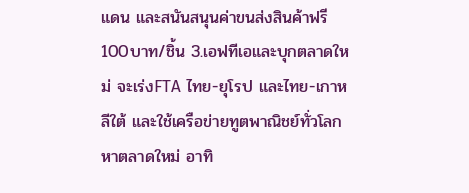แดน และสนันสนุนค่าขนส่งสินค้าฟรี 100บาท/ชิ้น 3.เอฟทีเอและบุกตลาดใหม่ จะเร่งFTA ไทย-ยุโรป และไทย-เกาหลีใต้ และใช้เครือข่ายทูตพาณิชย์ทั่วโลกหาตลาดใหม่ อาทิ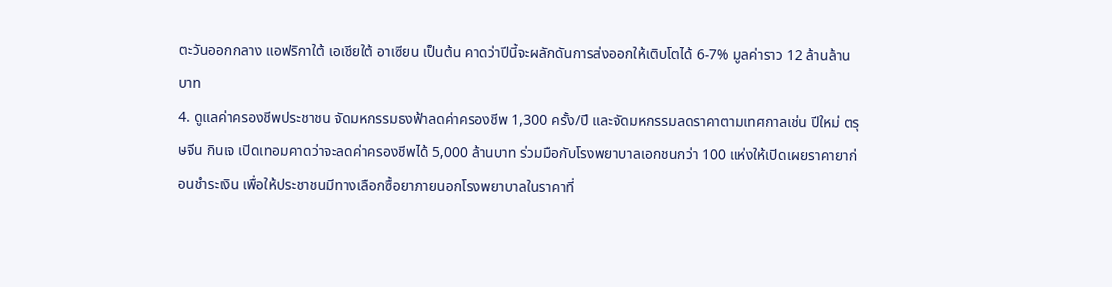ตะวันออกกลาง แอฟริกาใต้ เอเชียใต้ อาเซียน เป็นต้น คาดว่าปีนี้จะผลักดันการส่งออกให้เติบโตได้ 6-7% มูลค่าราว 12 ล้านล้านบาท
4. ดูแลค่าครองชีพประชาชน จัดมหกรรมธงฟ้าลดค่าครองชีพ 1,300 ครั้ง/ปี และจัดมหกรรมลดราคาตามเทศกาลเช่น ปีใหม่ ตรุษจีน กินเจ เปิดเทอมคาดว่าจะลดค่าครองชีพได้ 5,000 ล้านบาท ร่วมมือกับโรงพยาบาลเอกชนกว่า 100 แห่งให้เปิดเผยราคายาก่อนชำระเงิน เพื่อให้ประชาชนมีทางเลือกซื้อยาภายนอกโรงพยาบาลในราคาที่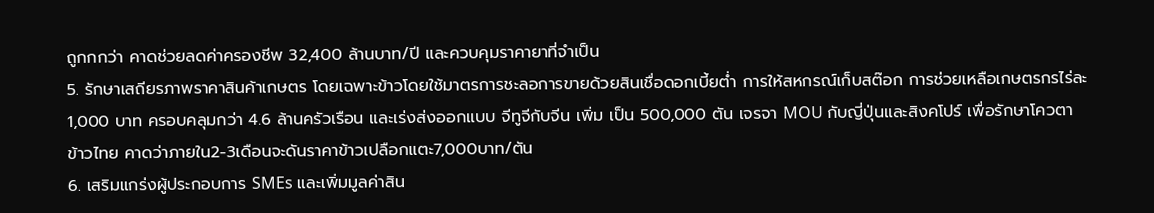ถูกกกว่า คาดช่วยลดค่าครองชีพ 32,400 ล้านบาท/ปี และควบคุมราคายาที่จำเป็น
5. รักษาเสถียรภาพราคาสินค้าเกษตร โดยเฉพาะข้าวโดยใช้มาตรการชะลอการขายด้วยสินเชื่อดอกเบี้ยต่ำ การให้สหกรณ์เก็บสต๊อก การช่วยเหลือเกษตรกรไร่ละ 1,000 บาท ครอบคลุมกว่า 4.6 ล้านครัวเรือน และเร่งส่งออกแบบ จีทูจีกับจีน เพิ่ม เป็น 500,000 ตัน เจรจา MOU กับญี่ปุ่นและสิงคโปร์ เพื่อรักษาโควตาข้าวไทย คาดว่าภายใน2-3เดือนจะดันราคาข้าวเปลือกแตะ7,000บาท/ตัน
6. เสริมแกร่งผู้ประกอบการ SMEs และเพิ่มมูลค่าสิน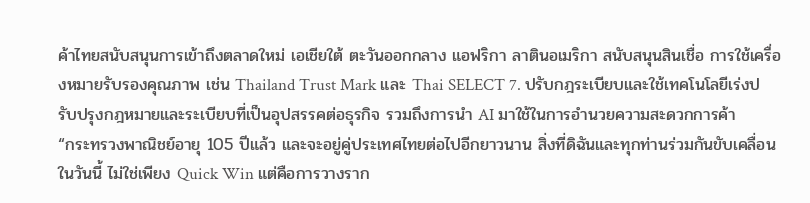ค้าไทยสนับสนุนการเข้าถึงตลาดใหม่ เอเชียใต้ ตะวันออกกลาง แอฟริกา ลาตินอเมริกา สนับสนุนสินเชื่อ การใช้เครื่องหมายรับรองคุณภาพ เช่น Thailand Trust Mark และ Thai SELECT 7. ปรับกฎระเบียบและใช้เทคโนโลยีเร่งปรับปรุงกฎหมายและระเบียบที่เป็นอุปสรรคต่อธุรกิจ รวมถึงการนำ AI มาใช้ในการอำนวยความสะดวกการค้า
“กระทรวงพาณิชย์อายุ 105 ปีแล้ว และจะอยู่คู่ประเทศไทยต่อไปอีกยาวนาน สิ่งที่ดิฉันและทุกท่านร่วมกันขับเคลื่อนในวันนี้ ไม่ใช่เพียง Quick Win แต่คือการวางราก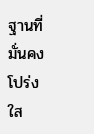ฐานที่มั่นคง โปร่งใส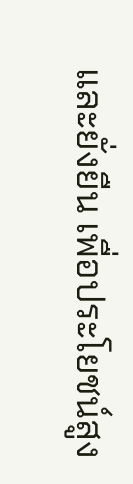และยั่งยืน เพื่อประโยชน์สูง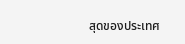สุดของประเทศ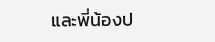และพี่น้องป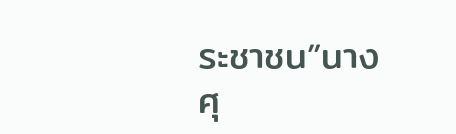ระชาชน”นางศุ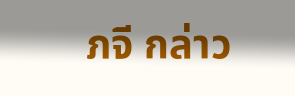ภจี กล่าว